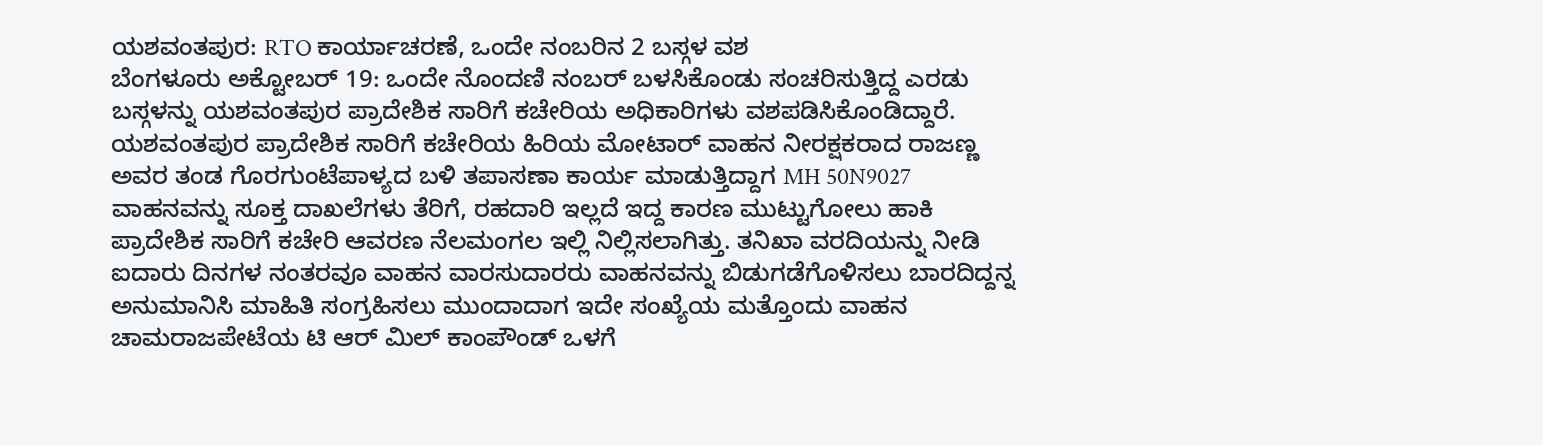ಯಶವಂತಪುರ: RTO ಕಾರ್ಯಾಚರಣೆ, ಒಂದೇ ನಂಬರಿನ 2 ಬಸ್ಗಳ ವಶ
ಬೆಂಗಳೂರು ಅಕ್ಟೋಬರ್ 19: ಒಂದೇ ನೊಂದಣಿ ನಂಬರ್ ಬಳಸಿಕೊಂಡು ಸಂಚರಿಸುತ್ತಿದ್ದ ಎರಡು ಬಸ್ಗಳನ್ನು ಯಶವಂತಪುರ ಪ್ರಾದೇಶಿಕ ಸಾರಿಗೆ ಕಚೇರಿಯ ಅಧಿಕಾರಿಗಳು ವಶಪಡಿಸಿಕೊಂಡಿದ್ದಾರೆ.
ಯಶವಂತಪುರ ಪ್ರಾದೇಶಿಕ ಸಾರಿಗೆ ಕಚೇರಿಯ ಹಿರಿಯ ಮೋಟಾರ್ ವಾಹನ ನೀರಕ್ಷಕರಾದ ರಾಜಣ್ಣ ಅವರ ತಂಡ ಗೊರಗುಂಟೆಪಾಳ್ಯದ ಬಳಿ ತಪಾಸಣಾ ಕಾರ್ಯ ಮಾಡುತ್ತಿದ್ದಾಗ MH 50N9027 ವಾಹನವನ್ನು ಸೂಕ್ತ ದಾಖಲೆಗಳು ತೆರಿಗೆ, ರಹದಾರಿ ಇಲ್ಲದೆ ಇದ್ದ ಕಾರಣ ಮುಟ್ಟುಗೋಲು ಹಾಕಿ ಪ್ರಾದೇಶಿಕ ಸಾರಿಗೆ ಕಚೇರಿ ಆವರಣ ನೆಲಮಂಗಲ ಇಲ್ಲಿ ನಿಲ್ಲಿಸಲಾಗಿತ್ತು. ತನಿಖಾ ವರದಿಯನ್ನು ನೀಡಿ ಐದಾರು ದಿನಗಳ ನಂತರವೂ ವಾಹನ ವಾರಸುದಾರರು ವಾಹನವನ್ನು ಬಿಡುಗಡೆಗೊಳಿಸಲು ಬಾರದಿದ್ದನ್ನ ಅನುಮಾನಿಸಿ ಮಾಹಿತಿ ಸಂಗ್ರಹಿಸಲು ಮುಂದಾದಾಗ ಇದೇ ಸಂಖ್ಯೆಯ ಮತ್ತೊಂದು ವಾಹನ ಚಾಮರಾಜಪೇಟೆಯ ಟಿ ಆರ್ ಮಿಲ್ ಕಾಂಪೌಂಡ್ ಒಳಗೆ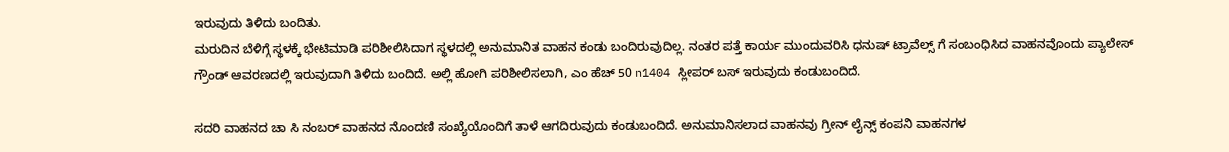ಇರುವುದು ತಿಳಿದು ಬಂದಿತು.
ಮರುದಿನ ಬೆಳಿಗ್ಗೆ ಸ್ಥಳಕ್ಕೆ ಭೇಟಿಮಾಡಿ ಪರಿಶೀಲಿಸಿದಾಗ ಸ್ಥಳದಲ್ಲಿ ಅನುಮಾನಿತ ವಾಹನ ಕಂಡು ಬಂದಿರುವುದಿಲ್ಲ. ನಂತರ ಪತ್ತೆ ಕಾರ್ಯ ಮುಂದುವರಿಸಿ ಧನುಷ್ ಟ್ರಾವೆಲ್ಸ್ ಗೆ ಸಂಬಂಧಿಸಿದ ವಾಹನವೊಂದು ಪ್ಯಾಲೇಸ್ ಗ್ರೌಂಡ್ ಆವರಣದಲ್ಲಿ ಇರುವುದಾಗಿ ತಿಳಿದು ಬಂದಿದೆ. ಅಲ್ಲಿ ಹೋಗಿ ಪರಿಶೀಲಿಸಲಾಗಿ, ಎಂ ಹೆಚ್ 50 n1404 ಸ್ಲೀಪರ್ ಬಸ್ ಇರುವುದು ಕಂಡುಬಂದಿದೆ.

ಸದರಿ ವಾಹನದ ಚಾ ಸಿ ನಂಬರ್ ವಾಹನದ ನೊಂದಣಿ ಸಂಖ್ಯೆಯೊಂದಿಗೆ ತಾಳೆ ಆಗದಿರುವುದು ಕಂಡುಬಂದಿದೆ. ಅನುಮಾನಿಸಲಾದ ವಾಹನವು ಗ್ರೀನ್ ಲೈನ್ಸ್ ಕಂಪನಿ ವಾಹನಗಳ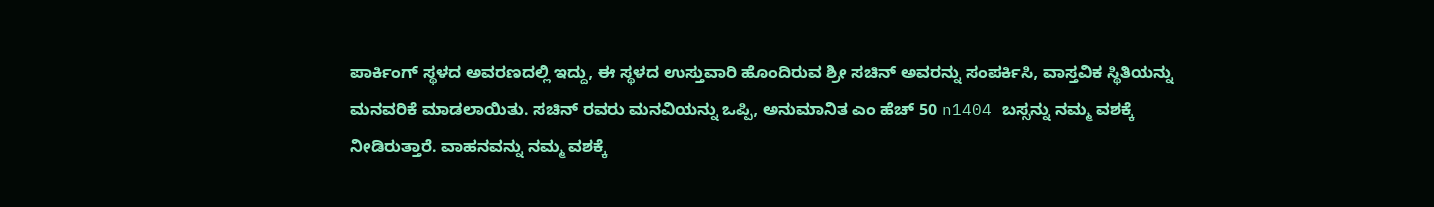ಪಾರ್ಕಿಂಗ್ ಸ್ಥಳದ ಅವರಣದಲ್ಲಿ ಇದ್ದು, ಈ ಸ್ಥಳದ ಉಸ್ತುವಾರಿ ಹೊಂದಿರುವ ಶ್ರೀ ಸಚಿನ್ ಅವರನ್ನು ಸಂಪರ್ಕಿಸಿ, ವಾಸ್ತವಿಕ ಸ್ಥಿತಿಯನ್ನು ಮನವರಿಕೆ ಮಾಡಲಾಯಿತು. ಸಚಿನ್ ರವರು ಮನವಿಯನ್ನು ಒಪ್ಪಿ, ಅನುಮಾನಿತ ಎಂ ಹೆಚ್ 50 n1404 ಬಸ್ಸನ್ನು ನಮ್ಮ ವಶಕ್ಕೆ ನೀಡಿರುತ್ತಾರೆ. ವಾಹನವನ್ನು ನಮ್ಮ ವಶಕ್ಕೆ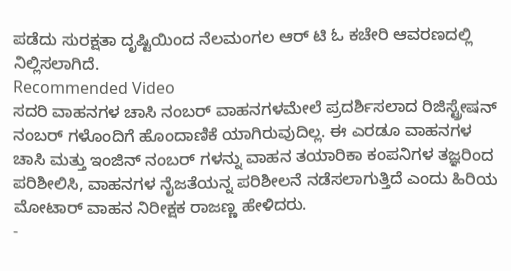ಪಡೆದು ಸುರಕ್ಷತಾ ದೃಷ್ಟಿಯಿಂದ ನೆಲಮಂಗಲ ಆರ್ ಟಿ ಓ ಕಚೇರಿ ಆವರಣದಲ್ಲಿ ನಿಲ್ಲಿಸಲಾಗಿದೆ.
Recommended Video
ಸದರಿ ವಾಹನಗಳ ಚಾಸಿ ನಂಬರ್ ವಾಹನಗಳಮೇಲೆ ಪ್ರದರ್ಶಿಸಲಾದ ರಿಜಿಸ್ಟ್ರೇಷನ್ ನಂಬರ್ ಗಳೊಂದಿಗೆ ಹೊಂದಾಣಿಕೆ ಯಾಗಿರುವುದಿಲ್ಲ. ಈ ಎರಡೂ ವಾಹನಗಳ ಚಾಸಿ ಮತ್ತು ಇಂಜಿನ್ ನಂಬರ್ ಗಳನ್ನು ವಾಹನ ತಯಾರಿಕಾ ಕಂಪನಿಗಳ ತಜ್ಞರಿಂದ ಪರಿಶೀಲಿಸಿ, ವಾಹನಗಳ ನೈಜತೆಯನ್ನ ಪರಿಶೀಲನೆ ನಡೆಸಲಾಗುತ್ತಿದೆ ಎಂದು ಹಿರಿಯ ಮೋಟಾರ್ ವಾಹನ ನಿರೀಕ್ಷಕ ರಾಜಣ್ಣ ಹೇಳಿದರು.
-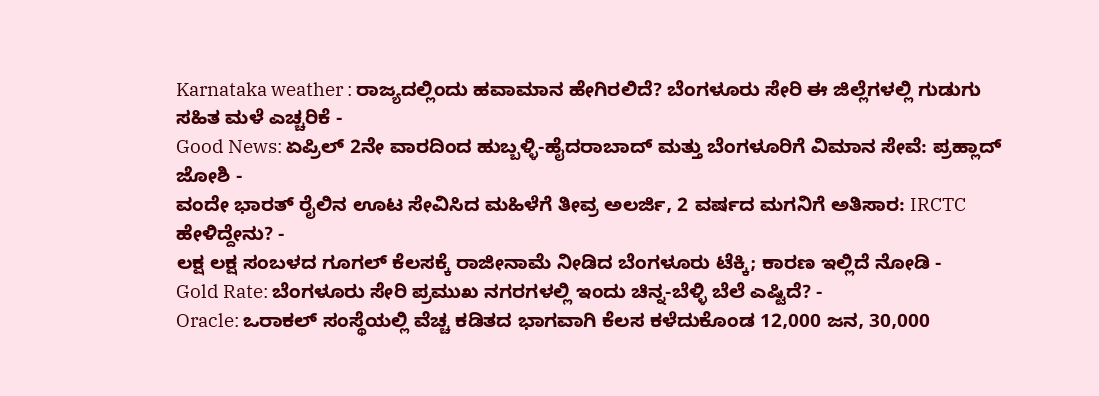Karnataka weather : ರಾಜ್ಯದಲ್ಲಿಂದು ಹವಾಮಾನ ಹೇಗಿರಲಿದೆ? ಬೆಂಗಳೂರು ಸೇರಿ ಈ ಜಿಲ್ಲೆಗಳಲ್ಲಿ ಗುಡುಗು ಸಹಿತ ಮಳೆ ಎಚ್ಚರಿಕೆ -
Good News: ಏಪ್ರಿಲ್ 2ನೇ ವಾರದಿಂದ ಹುಬ್ಬಳ್ಳಿ-ಹೈದರಾಬಾದ್ ಮತ್ತು ಬೆಂಗಳೂರಿಗೆ ವಿಮಾನ ಸೇವೆ: ಪ್ರಹ್ಲಾದ್ ಜೋಶಿ -
ವಂದೇ ಭಾರತ್ ರೈಲಿನ ಊಟ ಸೇವಿಸಿದ ಮಹಿಳೆಗೆ ತೀವ್ರ ಅಲರ್ಜಿ, 2 ವರ್ಷದ ಮಗನಿಗೆ ಅತಿಸಾರ: IRCTC ಹೇಳಿದ್ದೇನು? -
ಲಕ್ಷ ಲಕ್ಷ ಸಂಬಳದ ಗೂಗಲ್ ಕೆಲಸಕ್ಕೆ ರಾಜೀನಾಮೆ ನೀಡಿದ ಬೆಂಗಳೂರು ಟೆಕ್ಕಿ; ಕಾರಣ ಇಲ್ಲಿದೆ ನೋಡಿ -
Gold Rate: ಬೆಂಗಳೂರು ಸೇರಿ ಪ್ರಮುಖ ನಗರಗಳಲ್ಲಿ ಇಂದು ಚಿನ್ನ-ಬೆಳ್ಳಿ ಬೆಲೆ ಎಷ್ಟಿದೆ? -
Oracle: ಒರಾಕಲ್ ಸಂಸ್ಥೆಯಲ್ಲಿ ವೆಚ್ಚ ಕಡಿತದ ಭಾಗವಾಗಿ ಕೆಲಸ ಕಳೆದುಕೊಂಡ 12,000 ಜನ, 30,000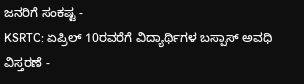ಜನರಿಗೆ ಸಂಕಷ್ಟ -
KSRTC: ಏಪ್ರಿಲ್ 10ರವರೆಗೆ ವಿದ್ಯಾರ್ಥಿಗಳ ಬಸ್ಪಾಸ್ ಅವಧಿ ವಿಸ್ತರಣೆ -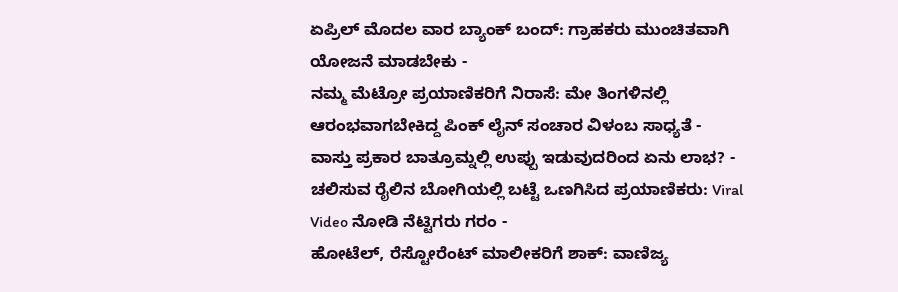ಏಪ್ರಿಲ್ ಮೊದಲ ವಾರ ಬ್ಯಾಂಕ್ ಬಂದ್: ಗ್ರಾಹಕರು ಮುಂಚಿತವಾಗಿ ಯೋಜನೆ ಮಾಡಬೇಕು -
ನಮ್ಮ ಮೆಟ್ರೋ ಪ್ರಯಾಣಿಕರಿಗೆ ನಿರಾಸೆ: ಮೇ ತಿಂಗಳಿನಲ್ಲಿ ಆರಂಭವಾಗಬೇಕಿದ್ದ ಪಿಂಕ್ ಲೈನ್ ಸಂಚಾರ ವಿಳಂಬ ಸಾಧ್ಯತೆ -
ವಾಸ್ತು ಪ್ರಕಾರ ಬಾತ್ರೂಮ್ನಲ್ಲಿ ಉಪ್ಪು ಇಡುವುದರಿಂದ ಏನು ಲಾಭ? -
ಚಲಿಸುವ ರೈಲಿನ ಬೋಗಿಯಲ್ಲಿ ಬಟ್ಟೆ ಒಣಗಿಸಿದ ಪ್ರಯಾಣಿಕರು: Viral Video ನೋಡಿ ನೆಟ್ಟಿಗರು ಗರಂ -
ಹೋಟೆಲ್, ರೆಸ್ಟೋರೆಂಟ್ ಮಾಲೀಕರಿಗೆ ಶಾಕ್: ವಾಣಿಜ್ಯ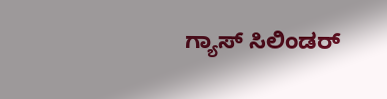ಗ್ಯಾಸ್ ಸಿಲಿಂಡರ್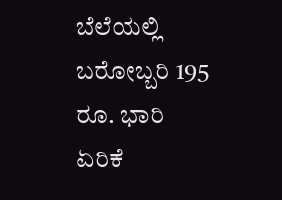ಬೆಲೆಯಲ್ಲಿ ಬರೋಬ್ಬರಿ 195 ರೂ. ಭಾರಿ ಏರಿಕೆ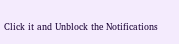Click it and Unblock the Notifications